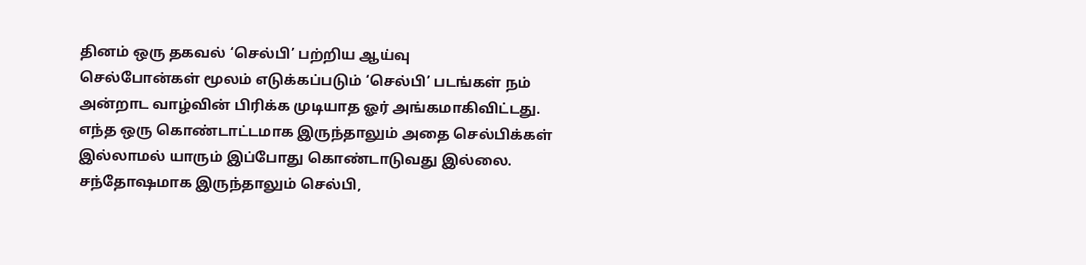தினம் ஒரு தகவல் ‘செல்பி’ பற்றிய ஆய்வு
செல்போன்கள் மூலம் எடுக்கப்படும் ‘செல்பி’ படங்கள் நம் அன்றாட வாழ்வின் பிரிக்க முடியாத ஓர் அங்கமாகிவிட்டது. எந்த ஒரு கொண்டாட்டமாக இருந்தாலும் அதை செல்பிக்கள் இல்லாமல் யாரும் இப்போது கொண்டாடுவது இல்லை. சந்தோஷமாக இருந்தாலும் செல்பி,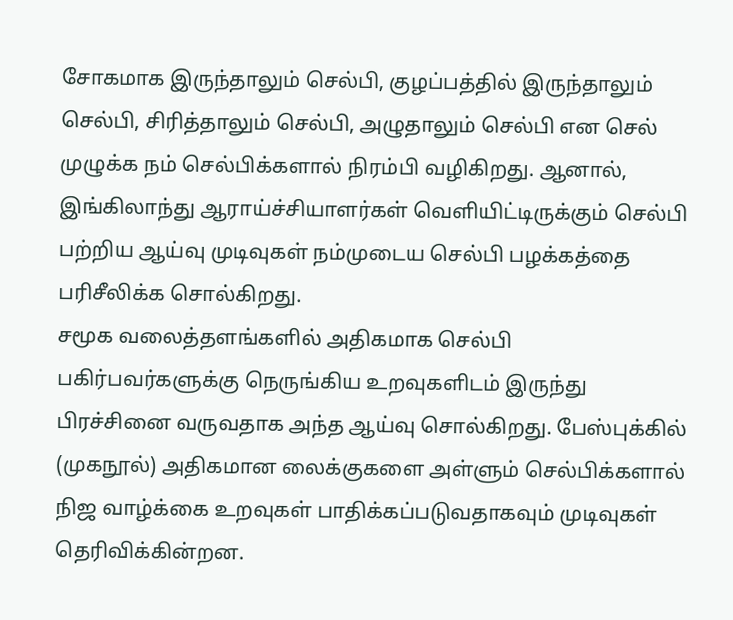சோகமாக இருந்தாலும் செல்பி, குழப்பத்தில் இருந்தாலும் செல்பி, சிரித்தாலும் செல்பி, அழுதாலும் செல்பி என செல் முழுக்க நம் செல்பிக்களால் நிரம்பி வழிகிறது. ஆனால், இங்கிலாந்து ஆராய்ச்சியாளர்கள் வெளியிட்டிருக்கும் செல்பி பற்றிய ஆய்வு முடிவுகள் நம்முடைய செல்பி பழக்கத்தை பரிசீலிக்க சொல்கிறது.
சமூக வலைத்தளங்களில் அதிகமாக செல்பி பகிர்பவர்களுக்கு நெருங்கிய உறவுகளிடம் இருந்து பிரச்சினை வருவதாக அந்த ஆய்வு சொல்கிறது. பேஸ்புக்கில் (முகநூல்) அதிகமான லைக்குகளை அள்ளும் செல்பிக்களால் நிஜ வாழ்க்கை உறவுகள் பாதிக்கப்படுவதாகவும் முடிவுகள் தெரிவிக்கின்றன.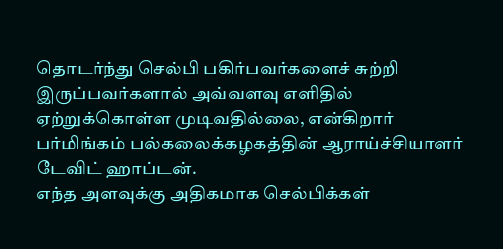தொடர்ந்து செல்பி பகிர்பவர்களைச் சுற்றி இருப்பவர்களால் அவ்வளவு எளிதில் ஏற்றுக்கொள்ள முடிவதில்லை, என்கிறார் பர்மிங்கம் பல்கலைக்கழகத்தின் ஆராய்ச்சியாளர் டேவிட் ஹாப்டன்.
எந்த அளவுக்கு அதிகமாக செல்பிக்கள்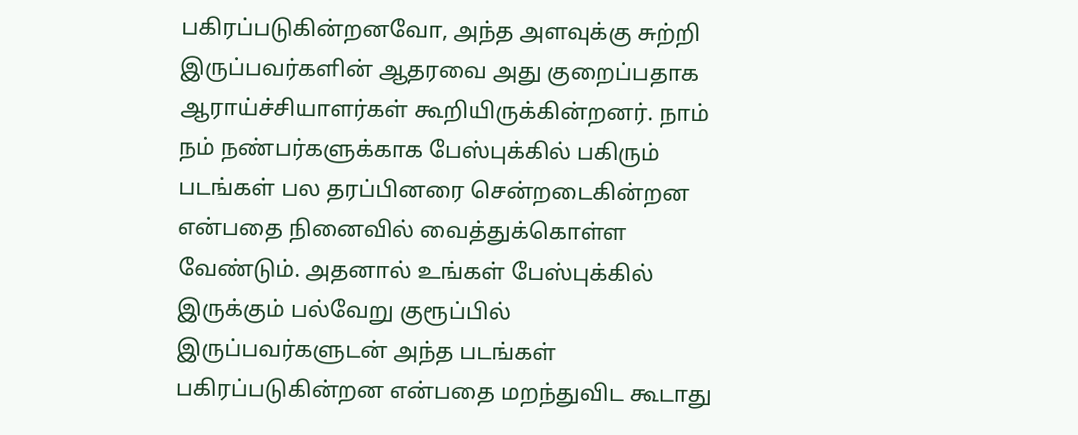பகிரப்படுகின்றனவோ, அந்த அளவுக்கு சுற்றி இருப்பவர்களின் ஆதரவை அது குறைப்பதாக ஆராய்ச்சியாளர்கள் கூறியிருக்கின்றனர். நாம் நம் நண்பர்களுக்காக பேஸ்புக்கில் பகிரும் படங்கள் பல தரப்பினரை சென்றடைகின்றன என்பதை நினைவில் வைத்துக்கொள்ள வேண்டும். அதனால் உங்கள் பேஸ்புக்கில் இருக்கும் பல்வேறு குரூப்பில் இருப்பவர்களுடன் அந்த படங்கள் பகிரப்படுகின்றன என்பதை மறந்துவிட கூடாது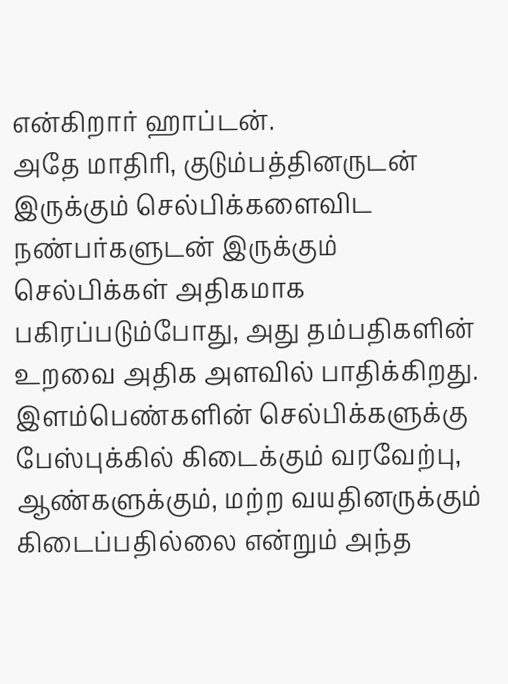என்கிறார் ஹாப்டன்.
அதே மாதிரி, குடும்பத்தினருடன் இருக்கும் செல்பிக்களைவிட நண்பர்களுடன் இருக்கும் செல்பிக்கள் அதிகமாக பகிரப்படும்போது, அது தம்பதிகளின் உறவை அதிக அளவில் பாதிக்கிறது. இளம்பெண்களின் செல்பிக்களுக்கு பேஸ்புக்கில் கிடைக்கும் வரவேற்பு, ஆண்களுக்கும், மற்ற வயதினருக்கும் கிடைப்பதில்லை என்றும் அந்த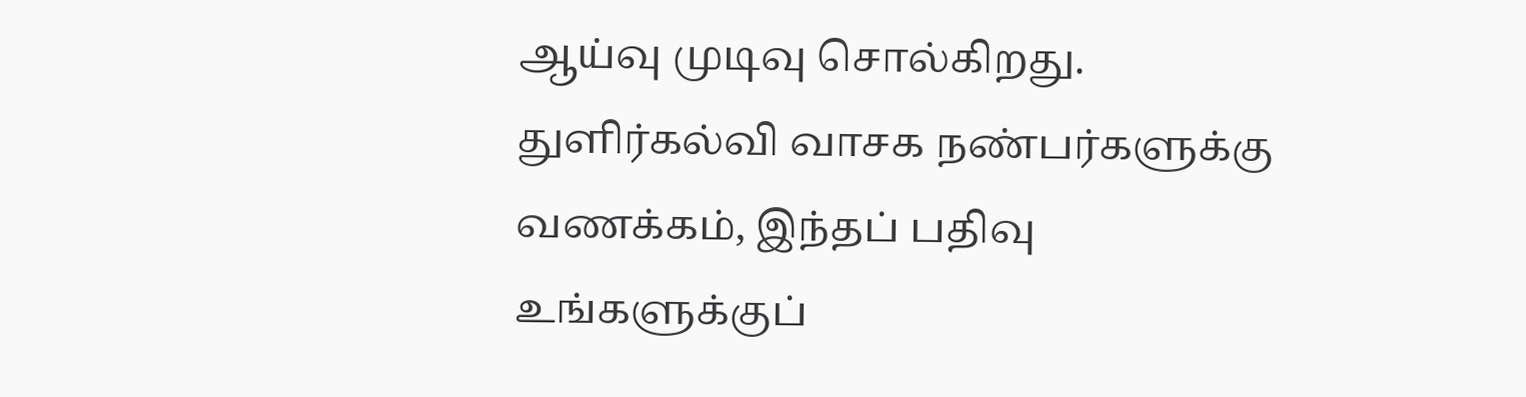ஆய்வு முடிவு சொல்கிறது.
துளிர்கல்வி வாசக நண்பர்களுக்கு வணக்கம், இந்தப் பதிவு உங்களுக்குப்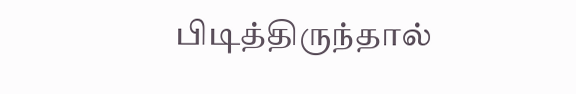பிடித்திருந்தால்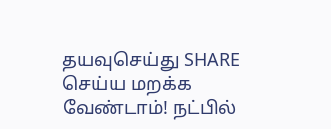தயவுசெய்து SHARE செய்ய மறக்க வேண்டாம்! நட்பில்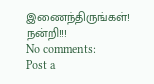இணைந்திருங்கள்! நன்றி!!!
No comments:
Post a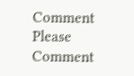Comment
Please Comment